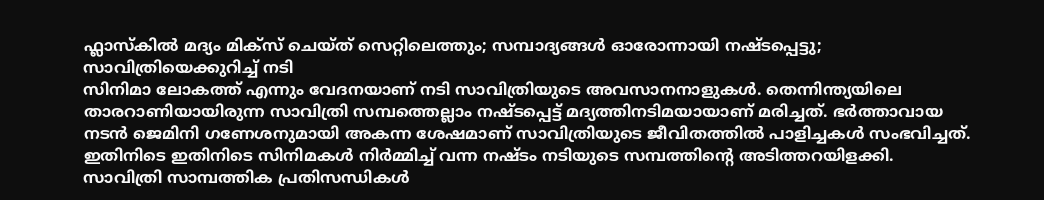ഫ്ലാസ്കിൽ മദ്യം മിക്സ് ചെയ്ത് സെറ്റിലെത്തും; സമ്പാദ്യങ്ങൾ ഓരോന്നായി നഷ്ടപ്പെട്ടു; സാവിത്രിയെക്കുറിച്ച് നടി
സിനിമാ ലോകത്ത് എന്നും വേദനയാണ് നടി സാവിത്രിയുടെ അവസാനനാളുകൾ. തെന്നിന്ത്യയിലെ താരറാണിയായിരുന്ന സാവിത്രി സമ്പത്തെല്ലാം നഷ്ടപ്പെട്ട് മദ്യത്തിനടിമയായാണ് മരിച്ചത്. ഭർത്താവായ നടൻ ജെമിനി ഗണേശനുമായി അകന്ന ശേഷമാണ് സാവിത്രിയുടെ ജീവിതത്തിൽ പാളിച്ചകൾ സംഭവിച്ചത്. ഇതിനിടെ ഇതിനിടെ സിനിമകൾ നിർമ്മിച്ച് വന്ന നഷ്ടം നടിയുടെ സമ്പത്തിന്റെ അടിത്തറയിളക്കി. സാവിത്രി സാമ്പത്തിക പ്രതിസന്ധികൾ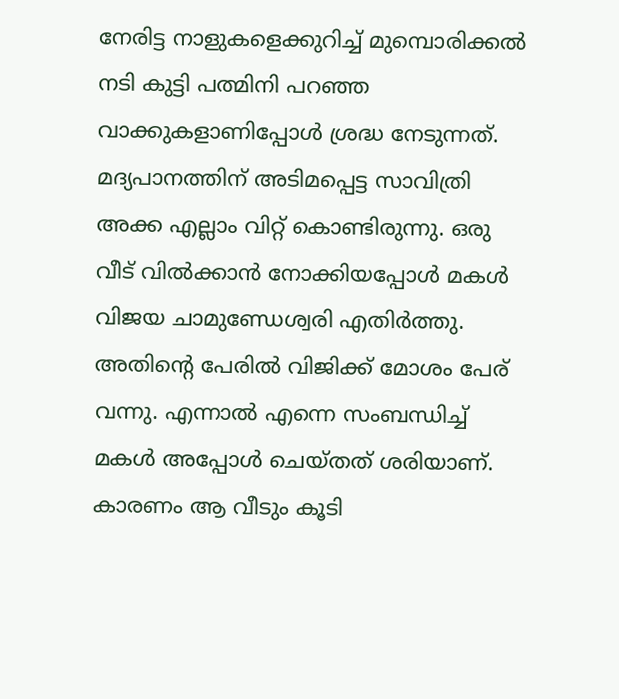നേരിട്ട നാളുകളെക്കുറിച്ച് മുമ്പൊരിക്കൽ നടി കുട്ടി പത്മിനി പറഞ്ഞ വാക്കുകളാണിപ്പോൾ ശ്രദ്ധ നേടുന്നത്.
മദ്യപാനത്തിന് അടിമപ്പെട്ട സാവിത്രി അക്ക എല്ലാം വിറ്റ് കൊണ്ടിരുന്നു. ഒരു വീട് വിൽക്കാൻ നോക്കിയപ്പോൾ മകൾ വിജയ ചാമുണ്ഡേശ്വരി എതിർത്തു. അതിന്റെ പേരിൽ വിജിക്ക് മോശം പേര് വന്നു. എന്നാൽ എന്നെ സംബന്ധിച്ച് മകൾ അപ്പോൾ ചെയ്തത് ശരിയാണ്. കാരണം ആ വീടും കൂടി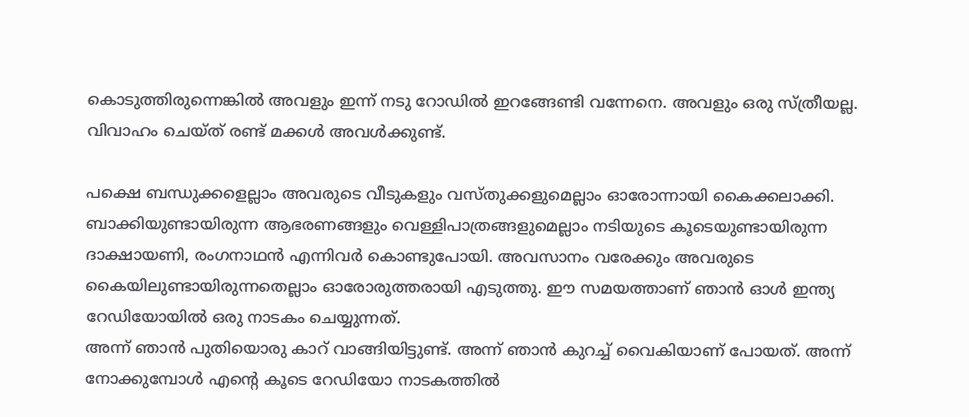കൊടുത്തിരുന്നെങ്കിൽ അവളും ഇന്ന് നടു റോഡിൽ ഇറങ്ങേണ്ടി വന്നേനെ. അവളും ഒരു സ്ത്രീയല്ല. വിവാഹം ചെയ്ത് രണ്ട് മക്കൾ അവൾക്കുണ്ട്.

പക്ഷെ ബന്ധുക്കളെല്ലാം അവരുടെ വീടുകളും വസ്തുക്കളുമെല്ലാം ഓരോന്നായി കൈക്കലാക്കി. ബാക്കിയുണ്ടായിരുന്ന ആഭരണങ്ങളും വെള്ളിപാത്രങ്ങളുമെല്ലാം നടിയുടെ കൂടെയുണ്ടായിരുന്ന ദാക്ഷായണി, രംഗനാഥൻ എന്നിവർ കൊണ്ടുപോയി. അവസാനം വരേക്കും അവരുടെ കൈയിലുണ്ടായിരുന്നതെല്ലാം ഓരോരുത്തരായി എടുത്തു. ഈ സമയത്താണ് ഞാൻ ഓൾ ഇന്ത്യ റേഡിയോയിൽ ഒരു നാടകം ചെയ്യുന്നത്.
അന്ന് ഞാൻ പുതിയൊരു കാറ് വാങ്ങിയിട്ടുണ്ട്. അന്ന് ഞാൻ കുറച്ച് വൈകിയാണ് പോയത്. അന്ന് നോക്കുമ്പോൾ എന്റെ കൂടെ റേഡിയോ നാടകത്തിൽ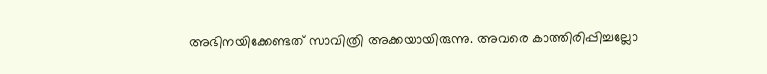അഭിനയിക്കേണ്ടത് സാവിത്രി അക്കയായിരുന്നു. അവരെ കാത്തിരിപ്പിച്ചല്ലോ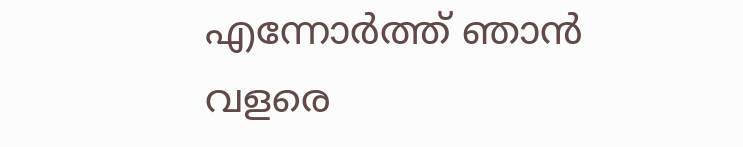എന്നോർത്ത് ഞാൻ വളരെ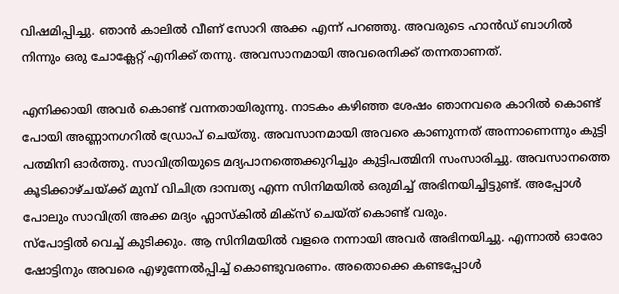വിഷമിപ്പിച്ചു. ഞാൻ കാലിൽ വീണ് സോറി അക്ക എന്ന് പറഞ്ഞു. അവരുടെ ഹാൻഡ് ബാഗിൽ നിന്നും ഒരു ചോക്ലേറ്റ് എനിക്ക് തന്നു. അവസാനമായി അവരെനിക്ക് തന്നതാണത്.

എനിക്കായി അവർ കൊണ്ട് വന്നതായിരുന്നു. നാടകം കഴിഞ്ഞ ശേഷം ഞാനവരെ കാറിൽ കൊണ്ട് പോയി അണ്ണാനഗറിൽ ഡ്രോപ് ചെയ്തു. അവസാനമായി അവരെ കാണുന്നത് അന്നാണെന്നും കുട്ടി പത്മിനി ഓർത്തു. സാവിത്രിയുടെ മദ്യപാനത്തെക്കുറിച്ചും കുട്ടിപത്മിനി സംസാരിച്ചു. അവസാനത്തെ കൂടിക്കാഴ്ചയ്ക്ക് മുമ്പ് വിചിത്ര ദാമ്പത്യ എന്ന സിനിമയിൽ ഒരുമിച്ച് അഭിനയിച്ചിട്ടുണ്ട്. അപ്പോൾ പോലും സാവിത്രി അക്ക മദ്യം ഫ്ലാസ്കിൽ മിക്സ് ചെയ്ത് കൊണ്ട് വരും.
സ്പോട്ടിൽ വെച്ച് കുടിക്കും. ആ സിനിമയിൽ വളരെ നന്നായി അവർ അഭിനയിച്ചു. എന്നാൽ ഓരോ ഷോട്ടിനും അവരെ എഴുന്നേൽപ്പിച്ച് കൊണ്ടുവരണം. അതൊക്കെ കണ്ടപ്പോൾ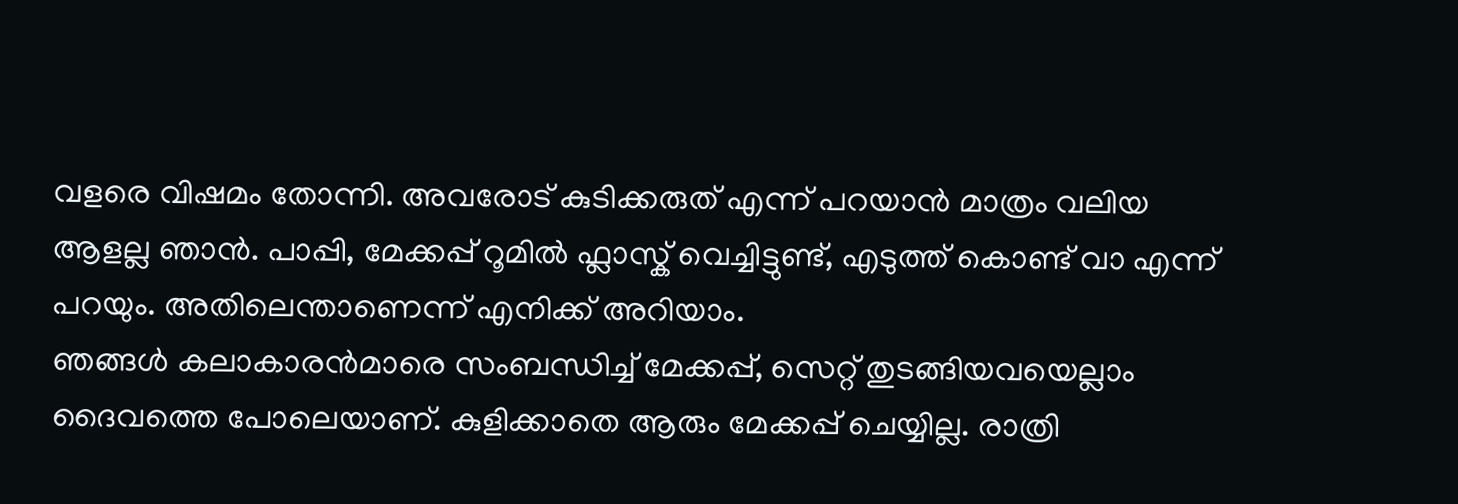വളരെ വിഷമം തോന്നി. അവരോട് കുടിക്കരുത് എന്ന് പറയാൻ മാത്രം വലിയ ആളല്ല ഞാൻ. പാപ്പി, മേക്കപ്പ് റൂമിൽ ഫ്ലാസ്ക് വെച്ചിട്ടുണ്ട്, എടുത്ത് കൊണ്ട് വാ എന്ന് പറയും. അതിലെന്താണെന്ന് എനിക്ക് അറിയാം.
ഞങ്ങൾ കലാകാരൻമാരെ സംബന്ധിച്ച് മേക്കപ്പ്, സെറ്റ് തുടങ്ങിയവയെല്ലാം ദൈവത്തെ പോലെയാണ്. കുളിക്കാതെ ആരും മേക്കപ്പ് ചെയ്യില്ല. രാത്രി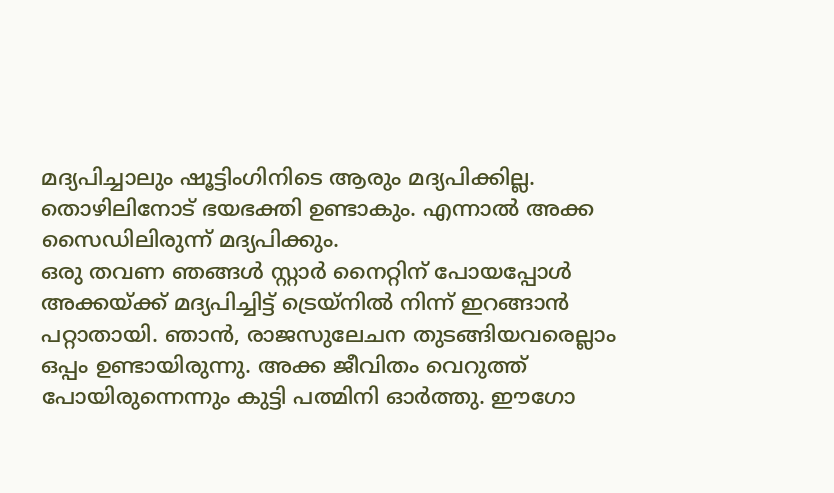മദ്യപിച്ചാലും ഷൂട്ടിംഗിനിടെ ആരും മദ്യപിക്കില്ല. തൊഴിലിനോട് ഭയഭക്തി ഉണ്ടാകും. എന്നാൽ അക്ക സൈഡിലിരുന്ന് മദ്യപിക്കും.
ഒരു തവണ ഞങ്ങൾ സ്റ്റാർ നൈറ്റിന് പോയപ്പോൾ അക്കയ്ക്ക് മദ്യപിച്ചിട്ട് ട്രെയ്നിൽ നിന്ന് ഇറങ്ങാൻ പറ്റാതായി. ഞാൻ, രാജസുലേചന തുടങ്ങിയവരെല്ലാം ഒപ്പം ഉണ്ടായിരുന്നു. അക്ക ജീവിതം വെറുത്ത് പോയിരുന്നെന്നും കുട്ടി പത്മിനി ഓർത്തു. ഈഗോ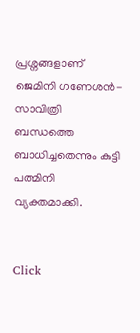പ്രശ്നങ്ങളാണ് ജെമിനി ഗണേശൻ-സാവിത്രി ബന്ധത്തെ ബാധിച്ചതെന്നും കുട്ടി പത്മിനി വ്യക്തമാക്കി.


Click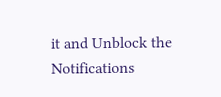it and Unblock the Notifications